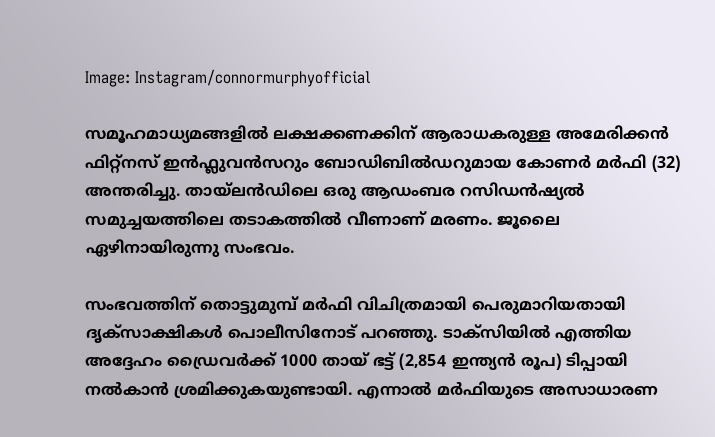Image: Instagram/connormurphyofficial

സമൂഹമാധ്യമങ്ങളില്‍ ലക്ഷക്കണക്കിന് ആരാധകരുള്ള അമേരിക്കൻ ഫിറ്റ്‌നസ് ഇൻഫ്ലുവൻസറും ബോഡിബിൽഡറുമായ കോണർ മർഫി (32) അന്തരിച്ചു. തായ്‌ലൻഡിലെ ഒരു ആഡംബര റസിഡൻഷ്യൽ സമുച്ചയത്തിലെ തടാകത്തിൽ വീണാണ് മരണം. ജൂലൈ ഏഴിനായിരുന്നു സംഭവം.

സംഭവത്തിന് തൊട്ടുമുമ്പ് മർഫി വിചിത്രമായി പെരുമാറിയതായി ദൃക്സാക്ഷികള്‍ പൊലീസിനോട് പറഞ്ഞു. ടാക്സിയില്‍ എത്തിയ അദ്ദേഹം ഡ്രൈവർക്ക് 1000 തായ് ഭട്ട് (2,854 ഇന്ത്യന്‍ രൂപ) ടിപ്പായി നല്‍കാന്‍ ശ്രമിക്കുകയുണ്ടായി. എന്നാൽ മര്‍ഫിയുടെ അസാധാരണ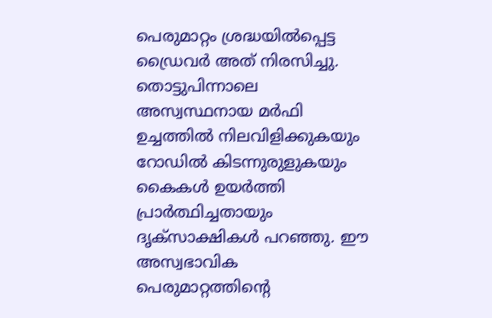പെരുമാറ്റം ശ്രദ്ധയിൽപ്പെട്ട ഡ്രൈവർ അത് നിരസിച്ചു. തൊട്ടുപിന്നാലെ അസ്വസ്ഥനായ മര്‍ഫി ഉച്ചത്തിൽ നിലവിളിക്കുകയും റോഡിൽ കിടന്നുരുളുകയും കൈകൾ ഉയർത്തി പ്രാർത്ഥിച്ചതായും ദൃക്‌സാക്ഷികൾ പറഞ്ഞു. ഈ അസ്വഭാവിക പെരുമാറ്റത്തിന്‍റെ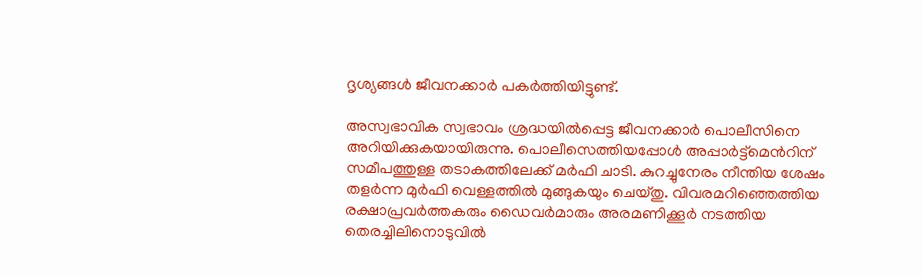ദൃശ്യങ്ങൾ ജീവനക്കാർ പകർത്തിയിട്ടുണ്ട്.

അസ്വഭാവിക സ്വഭാവം ശ്രദ്ധയില്‍പ്പെട്ട ജീവനക്കാര്‍ പൊലീസിനെ അറിയിക്കുകയായിരുന്നു. പൊലീസെത്തിയപ്പോള്‍ അപ്പാര്‍ട്ട്മെന്‍റിന് സമീപത്തുള്ള തടാകത്തിലേക്ക് മര്‍ഫി ചാടി. കുറച്ചുനേരം നീന്തിയ ശേഷം തളർന്ന മുര്‍ഫി വെള്ളത്തില്‍ മുങ്ങുകയും ചെയ്തു. വിവരമറിഞ്ഞെത്തിയ രക്ഷാപ്രവർത്തകരും ഡൈവർമാരും അരമണിക്കൂര്‍ നടത്തിയ തെരച്ചിലിനൊടുവിൽ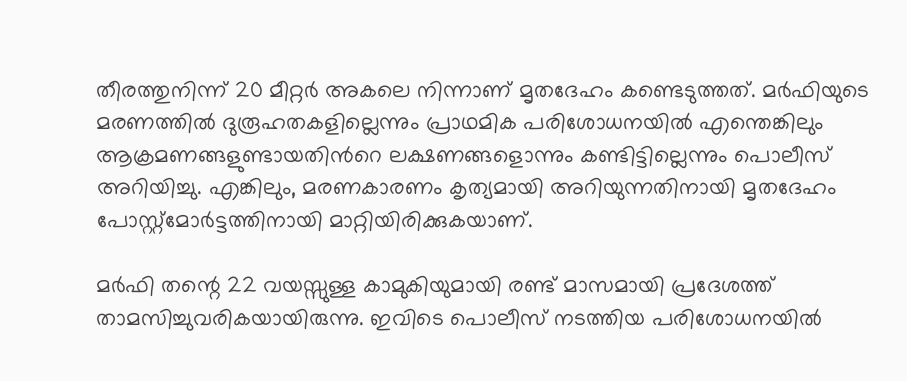തീരത്തുനിന്ന് 20 മീറ്റർ അകലെ നിന്നാണ് മൃതദേഹം കണ്ടെടുത്തത്. മർഫിയുടെ മരണത്തിൽ ദുരൂഹതകളില്ലെന്നും പ്രാഥമിക പരിശോധനയിൽ എന്തെങ്കിലും ആക്രമണങ്ങളുണ്ടായതിന്‍റെ ലക്ഷണങ്ങളൊന്നും കണ്ടിട്ടില്ലെന്നും പൊലീസ് അറിയിച്ചു. എങ്കിലും, മരണകാരണം കൃത്യമായി അറിയുന്നതിനായി മൃതദേഹം പോസ്റ്റ്‌മോർട്ടത്തിനായി മാറ്റിയിരിക്കുകയാണ്.

മർഫി തന്റെ 22 വയസ്സുള്ള കാമുകിയുമായി രണ്ട് മാസമായി പ്രദേശത്ത് താമസിച്ചുവരികയായിരുന്നു. ഇവിടെ പൊലീസ് നടത്തിയ പരിശോധനയില്‍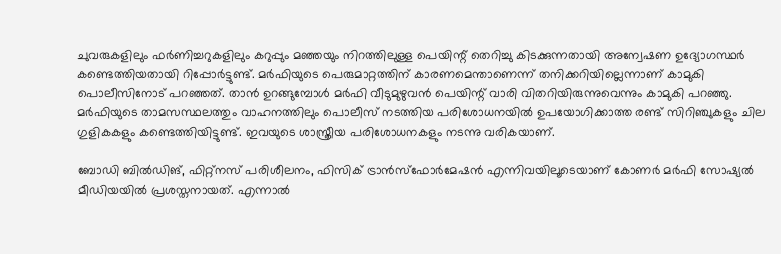ചുവരുകളിലും ഫർണിച്ചറുകളിലും കറുപ്പും മഞ്ഞയും നിറത്തിലുള്ള പെയിന്റ് തെറിച്ചു കിടക്കുന്നതായി അന്വേഷണ ഉദ്യോഗസ്ഥർ കണ്ടെത്തിയതായി റിപ്പോർട്ടുണ്ട്. മര്‍ഫിയുടെ പെരുമാറ്റത്തിന് കാരണമെന്താണെന്ന് തനിക്കറിയില്ലെന്നാണ് കാമുകി പൊലീസിനോട് പറഞ്ഞത്. താൻ ഉറങ്ങുമ്പോൾ മര്‍ഫി വീടുമുഴുവൻ പെയിന്റ് വാരി വിതറിയിരുന്നുവെന്നും കാമുകി പറഞ്ഞു. മർഫിയുടെ താമസസ്ഥലത്തും വാഹനത്തിലും പൊലീസ് നടത്തിയ പരിശോധനയിൽ ഉപയോഗിക്കാത്ത രണ്ട് സിറിഞ്ചുകളും ചില ഗുളികകളും കണ്ടെത്തിയിട്ടുണ്ട്. ഇവയുടെ ശാസ്ത്രീയ പരിശോധനകളും നടന്നു വരികയാണ്.

ബോഡി ബിൽഡിങ്, ഫിറ്റ്‌നസ് പരിശീലനം, ഫിസിക് ട്രാൻസ്ഫോർമേഷൻ എന്നിവയിലൂടെയാണ് കോണർ മർഫി സോഷ്യൽ മീഡിയയിൽ പ്രശസ്തനായത്. എന്നാല്‍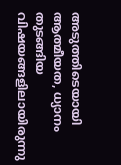അടുത്തിടെയായി ആത്മീയത, ധ്യാനം തുടങ്ങിയ വിഷയങ്ങളിലായിരുന്നു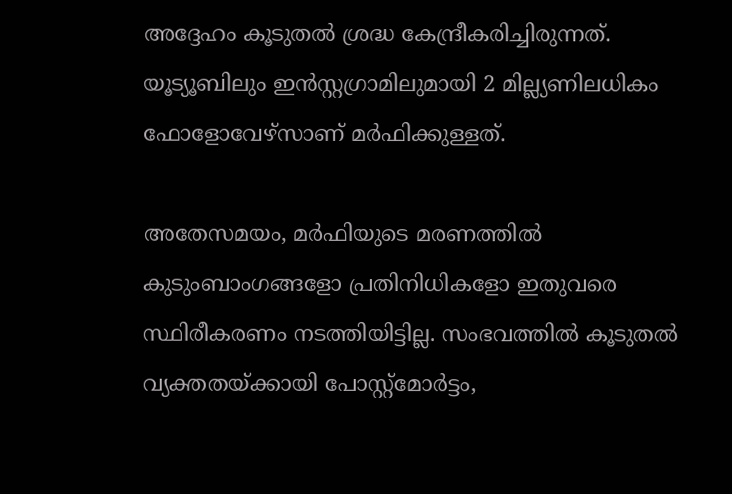അദ്ദേഹം കൂടുതൽ ശ്രദ്ധ കേന്ദ്രീകരിച്ചിരുന്നത്. യൂട്യൂബിലും ഇന്‍സ്റ്റഗ്രാമിലുമായി 2 മില്ല്യണിലധികം ഫോളോവേഴ്സാണ് മര്‍ഫിക്കുള്ളത്.

അതേസമയം, മർഫിയുടെ മരണത്തിൽ കുടുംബാംഗങ്ങളോ പ്രതിനിധികളോ ഇതുവരെ സ്ഥിരീകരണം നടത്തിയിട്ടില്ല. സംഭവത്തിൽ കൂടുതൽ വ്യക്തതയ്ക്കായി പോസ്റ്റ്‌മോർട്ടം,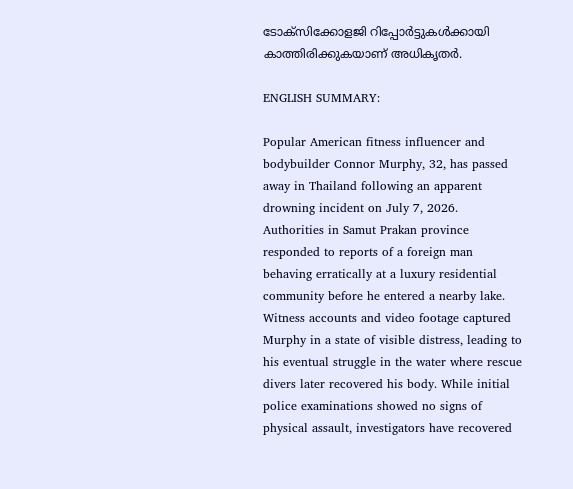ടോക്സിക്കോളജി റിപ്പോർട്ടുകൾക്കായി കാത്തിരിക്കുകയാണ് അധികൃതർ.

ENGLISH SUMMARY:

Popular American fitness influencer and bodybuilder Connor Murphy, 32, has passed away in Thailand following an apparent drowning incident on July 7, 2026. Authorities in Samut Prakan province responded to reports of a foreign man behaving erratically at a luxury residential community before he entered a nearby lake. Witness accounts and video footage captured Murphy in a state of visible distress, leading to his eventual struggle in the water where rescue divers later recovered his body. While initial police examinations showed no signs of physical assault, investigators have recovered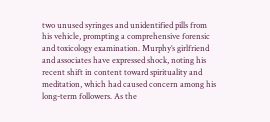two unused syringes and unidentified pills from his vehicle, prompting a comprehensive forensic and toxicology examination. Murphy’s girlfriend and associates have expressed shock, noting his recent shift in content toward spirituality and meditation, which had caused concern among his long-term followers. As the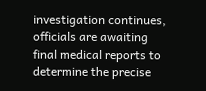investigation continues, officials are awaiting final medical reports to determine the precise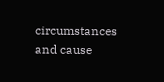circumstances and cause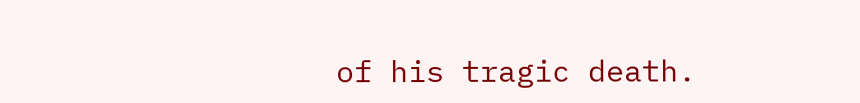of his tragic death.